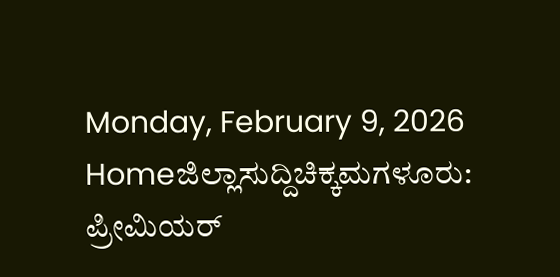Monday, February 9, 2026
Homeಜಿಲ್ಲಾಸುದ್ದಿಚಿಕ್ಕಮಗಳೂರು: ಪ್ರೀಮಿಯರ್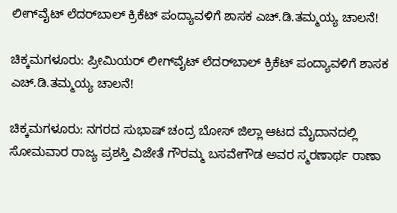ಲೀಗ್‌ವೈಟ್ ಲೆದರ್‌ಬಾಲ್ ಕ್ರಿಕೆಟ್ ಪಂದ್ಯಾವಳಿಗೆ ಶಾಸಕ ಎಚ್.ಡಿ.ತಮ್ಮಯ್ಯ ಚಾಲನೆ!

ಚಿಕ್ಕಮಗಳೂರು: ಪ್ರೀಮಿಯರ್ ಲೀಗ್‌ವೈಟ್ ಲೆದರ್‌ಬಾಲ್ ಕ್ರಿಕೆಟ್ ಪಂದ್ಯಾವಳಿಗೆ ಶಾಸಕ ಎಚ್.ಡಿ.ತಮ್ಮಯ್ಯ ಚಾಲನೆ!

ಚಿಕ್ಕಮಗಳೂರು: ನಗರದ ಸುಭಾಷ್ ಚಂದ್ರ ಬೋಸ್ ಜಿಲ್ಲಾ ಆಟದ ಮೈದಾನದಲ್ಲಿ ಸೋಮವಾರ ರಾಜ್ಯ ಪ್ರಶಸ್ತಿ ವಿಜೇತೆ ಗೌರಮ್ಮ ಬಸವೇಗೌಡ ಅವರ ಸ್ಮರಣಾರ್ಥ ರಾಣಾ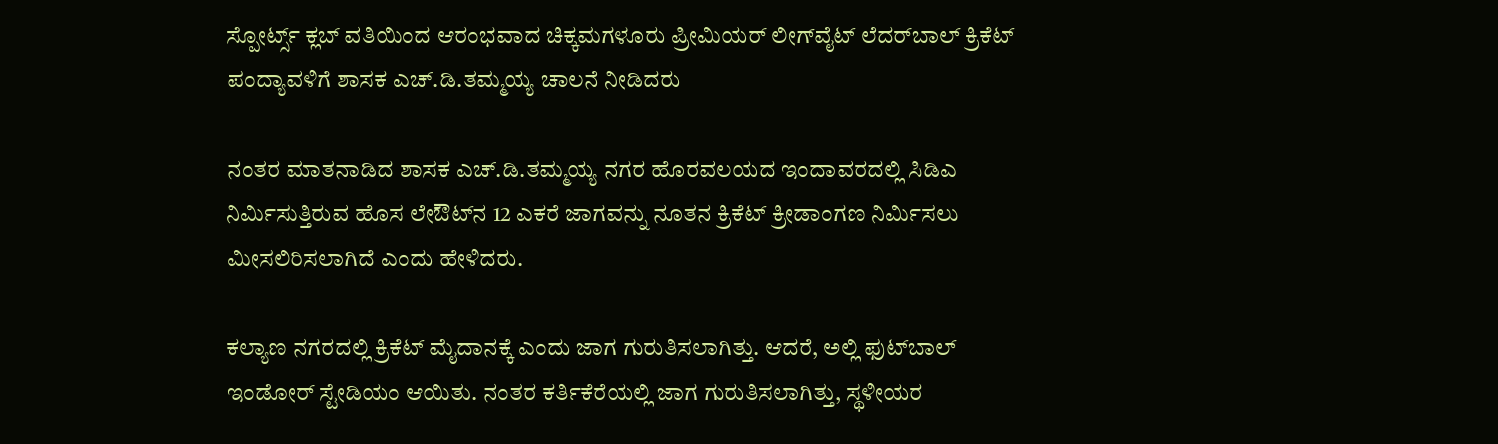ಸ್ಪೋರ್ಟ್ಸ್ ಕ್ಲಬ್ ವತಿಯಿಂದ ಆರಂಭವಾದ ಚಿಕ್ಕಮಗಳೂರು ಪ್ರೀಮಿಯರ್ ಲೀಗ್‌ವೈಟ್ ಲೆದರ್‌ಬಾಲ್ ಕ್ರಿಕೆಟ್ ಪಂದ್ಯಾವಳಿಗೆ ಶಾಸಕ ಎಚ್.ಡಿ.ತಮ್ಮಯ್ಯ ಚಾಲನೆ ನೀಡಿದರು

ನಂತರ ಮಾತನಾಡಿದ ಶಾಸಕ ಎಚ್.ಡಿ.ತಮ್ಮಯ್ಯ ನಗರ ಹೊರವಲಯದ ಇಂದಾವರದಲ್ಲಿ ಸಿಡಿಎ ನಿರ್ಮಿಸುತ್ತಿರುವ ಹೊಸ ಲೇಔಟ್‌ನ 12 ಎಕರೆ ಜಾಗವನ್ನು ನೂತನ ಕ್ರಿಕೆಟ್ ಕ್ರೀಡಾಂಗಣ ನಿರ್ಮಿಸಲು ಮೀಸಲಿರಿಸಲಾಗಿದೆ ಎಂದು ಹೇಳಿದರು.

ಕಲ್ಯಾಣ ನಗರದಲ್ಲಿ ಕ್ರಿಕೆಟ್ ಮೈದಾನಕ್ಕೆ ಎಂದು ಜಾಗ ಗುರುತಿಸಲಾಗಿತ್ತು. ಆದರೆ, ಅಲ್ಲಿ ಫುಟ್‌ಬಾಲ್ ಇಂಡೋರ್ ಸ್ಟೇಡಿಯಂ ಆಯಿತು. ನಂತರ ಕರ್ತಿಕೆರೆಯಲ್ಲಿ ಜಾಗ ಗುರುತಿಸಲಾಗಿತ್ತು, ಸ್ಥಳೀಯರ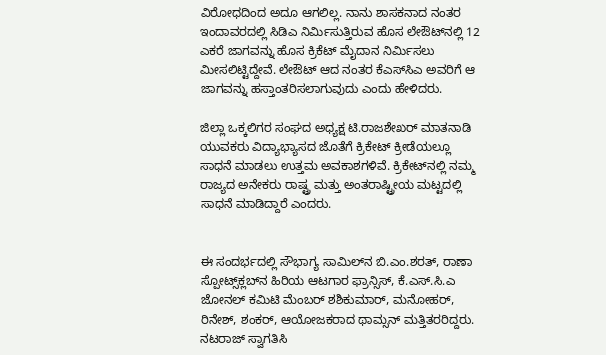ವಿರೋಧದಿಂದ ಅದೂ ಆಗಲಿಲ್ಲ. ನಾನು ಶಾಸಕನಾದ ನಂತರ ಇಂದಾವರದಲ್ಲಿ ಸಿಡಿಎ ನಿರ್ಮಿಸುತ್ತಿರುವ ಹೊಸ ಲೇಔಟ್‌ನಲ್ಲಿ 12 ಎಕರೆ ಜಾಗವನ್ನು ಹೊಸ ಕ್ರಿಕೆಟ್ ಮೈದಾನ ನಿರ್ಮಿಸಲು ಮೀಸಲಿಟ್ಟಿದ್ದೇವೆ. ಲೇಔಟ್ ಆದ ನಂತರ ಕೆಎಸ್‌ಸಿಎ ಅವರಿಗೆ ಆ ಜಾಗವನ್ನು ಹಸ್ತಾಂತರಿಸಲಾಗುವುದು ಎಂದು ಹೇಳಿದರು.

ಜಿಲ್ಲಾ ಒಕ್ಕಲಿಗರ ಸಂಘದ ಅಧ್ಯಕ್ಷ ಟಿ.ರಾಜಶೇಖರ್ ಮಾತನಾಡಿ ಯುವಕರು ವಿದ್ಯಾಭ್ಯಾಸದ ಜೊತೆಗೆ ಕ್ರಿಕೇಟ್ ಕ್ರೀಡೆಯಲ್ಲೂ ಸಾಧನೆ ಮಾಡಲು ಉತ್ತಮ ಅವಕಾಶಗಳಿವೆ. ಕ್ರಿಕೇಟ್‌ನಲ್ಲಿ ನಮ್ಮ ರಾಜ್ಯದ ಅನೇಕರು ರಾಷ್ಟ್ರ ಮತ್ತು ಅಂತರಾಷ್ಟ್ರೀಯ ಮಟ್ಟದಲ್ಲಿ ಸಾಧನೆ ಮಾಡಿದ್ದಾರೆ ಎಂದರು.


ಈ ಸಂದರ್ಭದಲ್ಲಿ ಸೌಭಾಗ್ಯ ಸಾಮಿಲ್‌ನ ಬಿ.ಎಂ.ಶರತ್, ರಾಣಾ ಸ್ಪೋಟ್ಸ್‌ಕ್ಲಬ್‌ನ ಹಿರಿಯ ಆಟಗಾರ ಫ್ರಾನ್ಸಿಸ್, ಕೆ.ಎಸ್.ಸಿ.ಎ ಜೋನಲ್ ಕಮಿಟಿ ಮೆಂಬರ್ ಶಶಿಕುಮಾರ್, ಮನೋಹರ್, ರಿನೇಶ್, ಶಂಕರ್, ಆಯೋಜಕರಾದ ಥಾಮ್ಸನ್ ಮತ್ತಿತರರಿದ್ದರು. ನಟರಾಜ್ ಸ್ವಾಗತಿಸಿ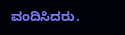ವಂದಿಸಿದರು.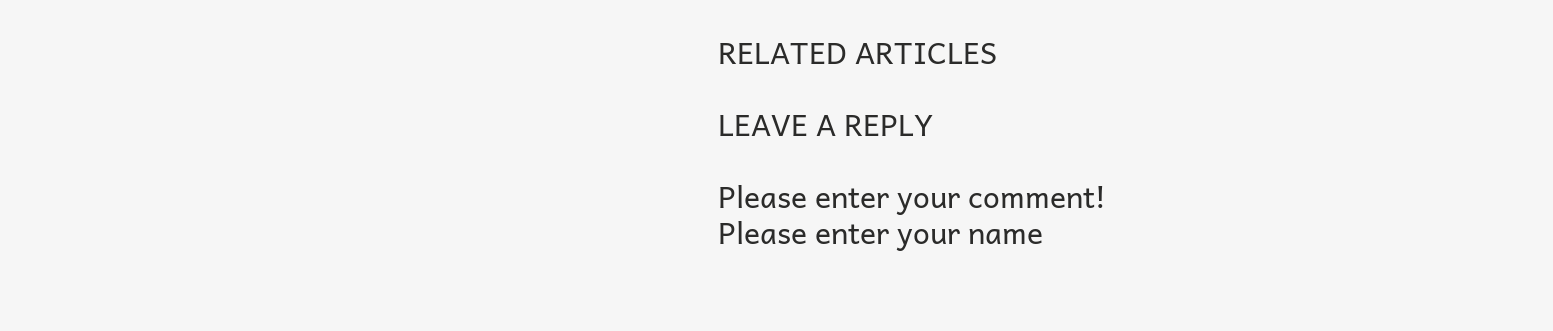RELATED ARTICLES

LEAVE A REPLY

Please enter your comment!
Please enter your name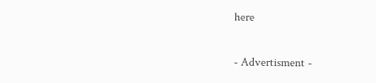here

- Advertisment -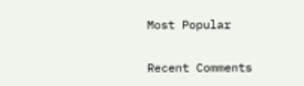Most Popular

Recent Comments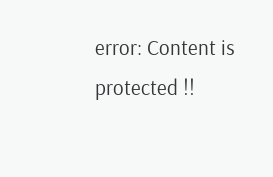error: Content is protected !!